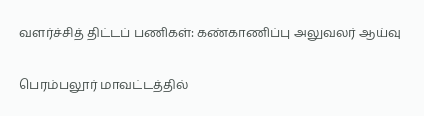வளர்ச்சித் திட்டப் பணிகள்: கண்காணிப்பு அலுவலர் ஆய்வு

பெரம்பலூர் மாவட்டத்தில்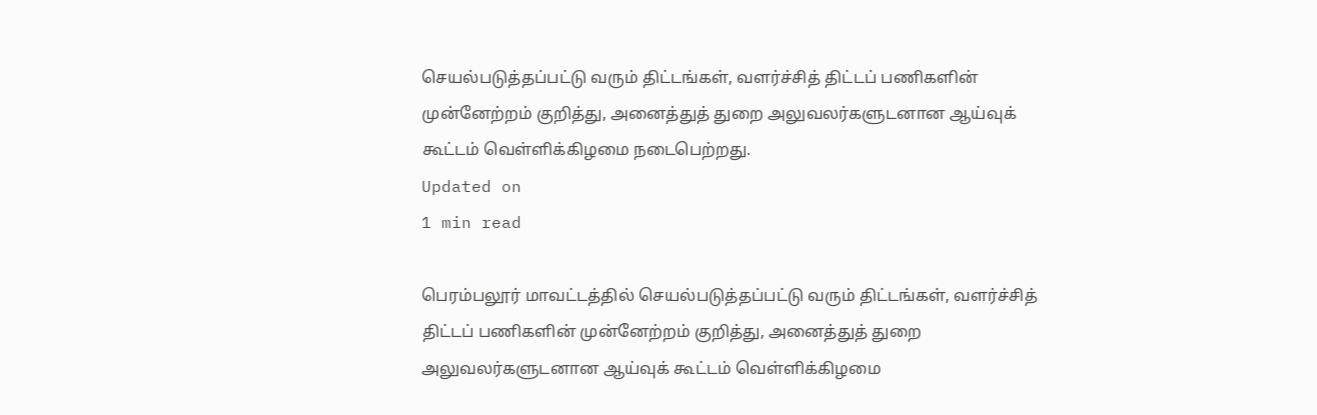செயல்படுத்தப்பட்டு வரும் திட்டங்கள், வளர்ச்சித் திட்டப் பணிகளின் முன்னேற்றம் குறித்து, அனைத்துத் துறை அலுவலர்களுடனான ஆய்வுக் கூட்டம் வெள்ளிக்கிழமை நடைபெற்றது.
Updated on
1 min read

பெரம்பலூர் மாவட்டத்தில் செயல்படுத்தப்பட்டு வரும் திட்டங்கள், வளர்ச்சித் திட்டப் பணிகளின் முன்னேற்றம் குறித்து, அனைத்துத் துறை அலுவலர்களுடனான ஆய்வுக் கூட்டம் வெள்ளிக்கிழமை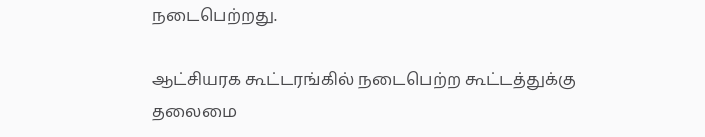நடைபெற்றது.

ஆட்சியரக கூட்டரங்கில் நடைபெற்ற கூட்டத்துக்கு தலைமை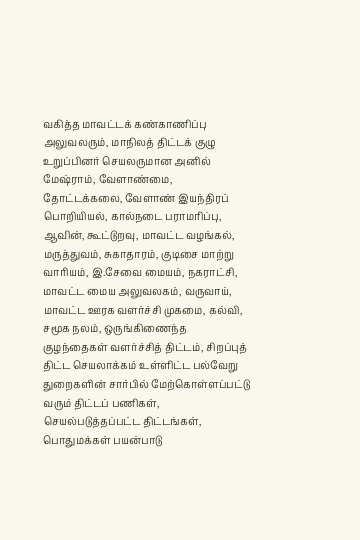வகித்த மாவட்டக் கண்காணிப்பு அலுவலரும், மாநிலத் திட்டக் குழு உறுப்பினர் செயலருமான அனில் மேஷ்ராம், வேளாண்மை, தோட்டக்கலை, வேளாண் இயந்திரப் பொறியியல், கால்நடை பராமரிப்பு, ஆவின், கூட்டுறவு, மாவட்ட வழங்கல், மருத்துவம், சுகாதாரம், குடிசை மாற்று வாரியம், இ.சேவை மையம், நகராட்சி, மாவட்ட மைய அலுவலகம், வருவாய், மாவட்ட ஊரக வளர்ச்சி முகமை, கல்வி, சமூக நலம், ஒருங்கிணைந்த குழந்தைகள் வளர்ச்சித் திட்டம், சிறப்புத் திட்ட செயலாக்கம் உள்ளிட்ட பல்வேறு துறைகளின் சார்பில் மேற்கொள்ளப்பட்டு வரும் திட்டப் பணிகள், செயல்படுத்தப்பட்ட திட்டங்கள், பொதுமக்கள் பயன்பாடு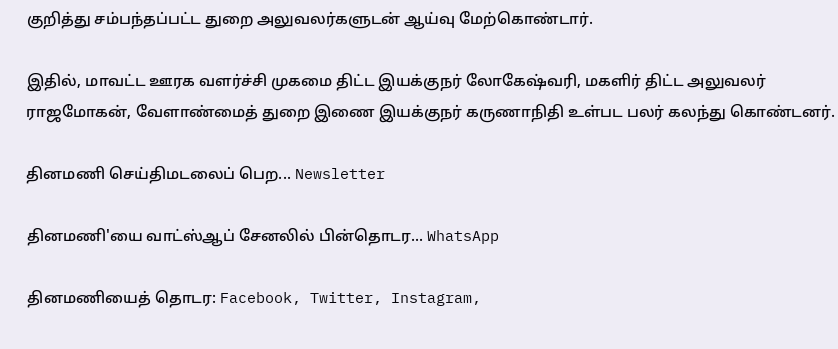குறித்து சம்பந்தப்பட்ட துறை அலுவலர்களுடன் ஆய்வு மேற்கொண்டார்.

இதில், மாவட்ட ஊரக வளர்ச்சி முகமை திட்ட இயக்குநர் லோகேஷ்வரி, மகளிர் திட்ட அலுவலர் ராஜமோகன், வேளாண்மைத் துறை இணை இயக்குநர் கருணாநிதி உள்பட பலர் கலந்து கொண்டனர்.

தினமணி செய்திமடலைப் பெற... Newsletter

தினமணி'யை வாட்ஸ்ஆப் சேனலில் பின்தொடர... WhatsApp

தினமணியைத் தொடர: Facebook, Twitter, Instagram,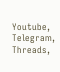Youtube, Telegram, Threads,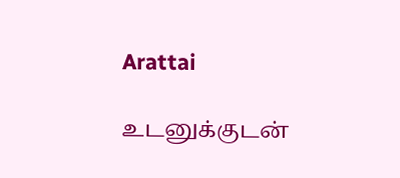Arattai

உடனுக்குடன்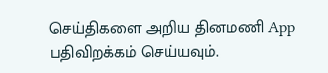செய்திகளை அறிய தினமணி App பதிவிறக்கம் செய்யவும்.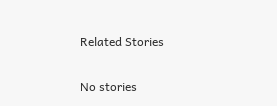Related Stories

No stories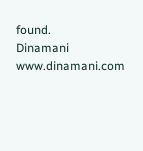found.
Dinamani
www.dinamani.com